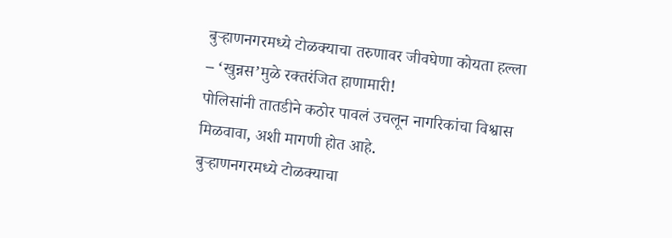बुऱ्हाणनगरमध्ये टोळक्याचा तरुणावर जीवघेणा कोयता हल्ला – ‘खुन्नस’मुळे रक्तरंजित हाणामारी!
पोलिसांनी तातडीने कठोर पावलं उचलून नागरिकांचा विश्वास मिळवावा, अशी मागणी होत आहे.
बुऱ्हाणनगरमध्ये टोळक्याचा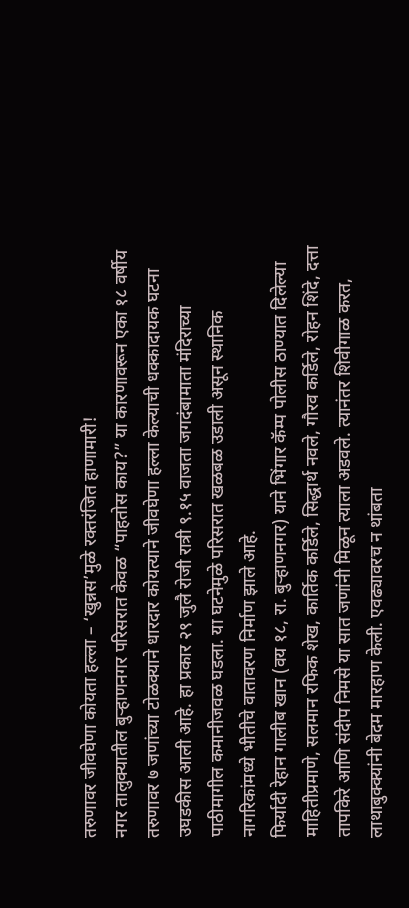तरुणावर जीवघेणा कोयता हल्ला – ‘खुन्नस’मुळे रक्तरंजित हाणामारी!
नगर तालुक्यातील बुऱ्हाणनगर परिसरात केवळ “पाहतोस काय?” या कारणावरून एका १८ वर्षीय तरुणावर ७ जणांच्या टोळक्याने धारदार कोयत्याने जीवघेणा हल्ला केल्याची धक्कादायक घटना उघडकीस आली आहे. हा प्रकार २९ जुलै रोजी रात्री ९.१५ वाजता जगदंबामाता मंदिराच्या पाठीमागील कमानीजवळ घडला. या घटनेमुळे परिसरात खळबळ उडाली असून स्थानिक नागरिकांमध्ये भीतीचे वातावरण निर्माण झाले आहे.
फिर्यादी रेहान गालीब खान (वय १८, रा. बुऱ्हाणनगर) याने भिंगार कॅम्प पोलीस ठाण्यात दिलेल्या माहितीप्रमाणे, सलमान रफिक शेख, कार्तिक कर्डिले, सिद्धार्थ नवले, गौरव कर्डिले, रोहन शिंदे, दत्ता तापकिरे आणि संदीप निमसे या सात जणांनी मिळून त्याला अडवले. त्यानंतर शिवीगाळ करत, लाथाबुक्क्यांनी बेदम मारहाण केली. एवढ्यावरच न थांबता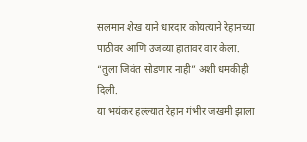सलमान शेख याने धारदार कोयत्याने रेहानच्या पाठीवर आणि उजव्या हातावर वार केला. “तुला जिवंत सोडणार नाही” अशी धमकीही दिली.
या भयंकर हल्ल्यात रेहान गंभीर जखमी झाला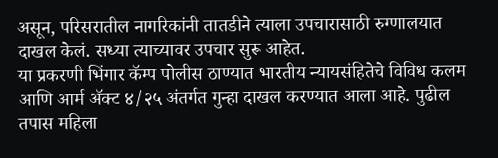असून, परिसरातील नागरिकांनी तातडीने त्याला उपचारासाठी रुग्णालयात दाखल केलं. सध्या त्याच्यावर उपचार सुरू आहेत.
या प्रकरणी भिंगार कॅम्प पोलीस ठाण्यात भारतीय न्यायसंहितेचे विविध कलम आणि आर्म ॲक्ट ४/२५ अंतर्गत गुन्हा दाखल करण्यात आला आहे. पुढील तपास महिला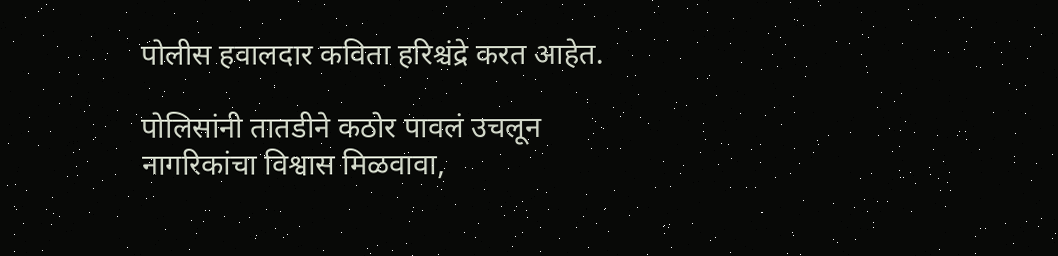पोलीस हवालदार कविता हरिश्चंद्रे करत आहेत.

पोलिसांनी तातडीने कठोर पावलं उचलून नागरिकांचा विश्वास मिळवावा,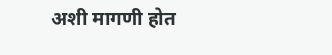अशी मागणी होत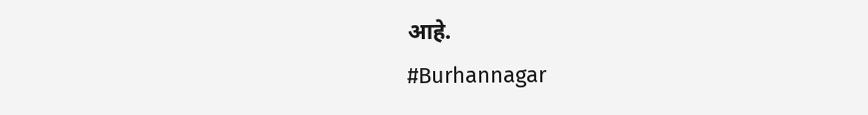आहे.
#Burhannagar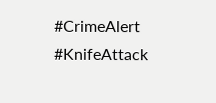#CrimeAlert #KnifeAttack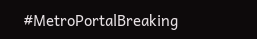#MetroPortalBreaking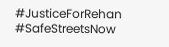#JusticeForRehan #SafeStreetsNow